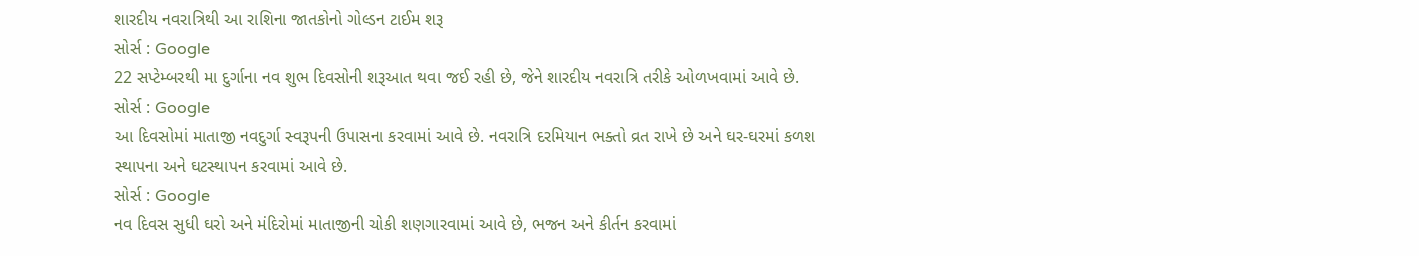શારદીય નવરાત્રિથી આ રાશિના જાતકોનો ગોલ્ડન ટાઈમ શરૂ
સોર્સ : Google
22 સપ્ટેમ્બરથી મા દુર્ગાના નવ શુભ દિવસોની શરૂઆત થવા જઈ રહી છે, જેને શારદીય નવરાત્રિ તરીકે ઓળખવામાં આવે છે.
સોર્સ : Google
આ દિવસોમાં માતાજી નવદુર્ગા સ્વરૂપની ઉપાસના કરવામાં આવે છે. નવરાત્રિ દરમિયાન ભક્તો વ્રત રાખે છે અને ઘર-ઘરમાં કળશ સ્થાપના અને ઘટસ્થાપન કરવામાં આવે છે.
સોર્સ : Google
નવ દિવસ સુધી ઘરો અને મંદિરોમાં માતાજીની ચોકી શણગારવામાં આવે છે, ભજન અને કીર્તન કરવામાં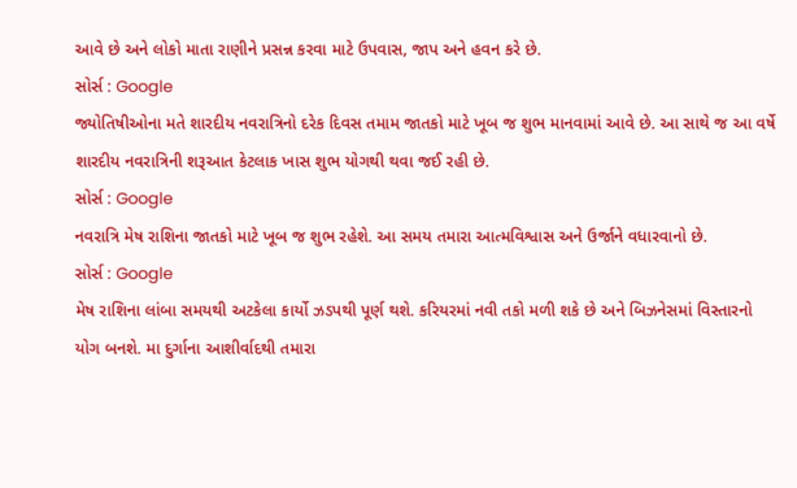આવે છે અને લોકો માતા રાણીને પ્રસન્ન કરવા માટે ઉપવાસ, જાપ અને હવન કરે છે.
સોર્સ : Google
જ્યોતિષીઓના મતે શારદીય નવરાત્રિનો દરેક દિવસ તમામ જાતકો માટે ખૂબ જ શુભ માનવામાં આવે છે. આ સાથે જ આ વર્ષે શારદીય નવરાત્રિની શરૂઆત કેટલાક ખાસ શુભ યોગથી થવા જઈ રહી છે.
સોર્સ : Google
નવરાત્રિ મેષ રાશિના જાતકો માટે ખૂબ જ શુભ રહેશે. આ સમય તમારા આત્મવિશ્વાસ અને ઉર્જાને વધારવાનો છે.
સોર્સ : Google
મેષ રાશિના લાંબા સમયથી અટકેલા કાર્યો ઝડપથી પૂર્ણ થશે. કરિયરમાં નવી તકો મળી શકે છે અને બિઝનેસમાં વિસ્તારનો યોગ બનશે. મા દુર્ગાના આશીર્વાદથી તમારા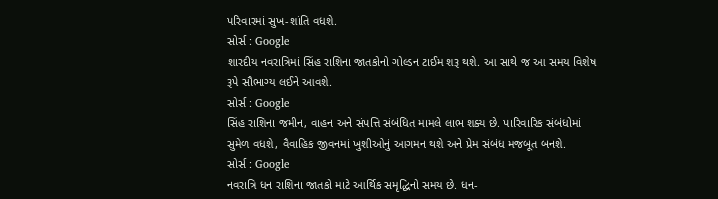પરિવારમાં સુખ-શાંતિ વધશે.
સોર્સ : Google
શારદીય નવરાત્રિમાં સિંહ રાશિના જાતકોનો ગોલ્ડન ટાઈમ શરૂ થશે. આ સાથે જ આ સમય વિશેષ રૂપે સૌભાગ્ય લઈને આવશે.
સોર્સ : Google
સિંહ રાશિના જમીન, વાહન અને સંપત્તિ સંબંધિત મામલે લાભ શક્ય છે. પારિવારિક સંબંધોમાં સુમેળ વધશે, વૈવાહિક જીવનમાં ખુશીઓનું આગમન થશે અને પ્રેમ સંબંધ મજબૂત બનશે.
સોર્સ : Google
નવરાત્રિ ધન રાશિના જાતકો માટે આર્થિક સમૃદ્ધિનો સમય છે. ધન-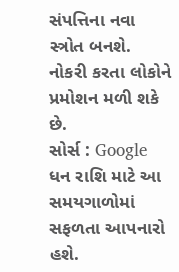સંપત્તિના નવા સ્ત્રોત બનશે. નોકરી કરતા લોકોને પ્રમોશન મળી શકે છે.
સોર્સ : Google
ધન રાશિ માટે આ સમયગાળોમાં સફળતા આપનારો હશે.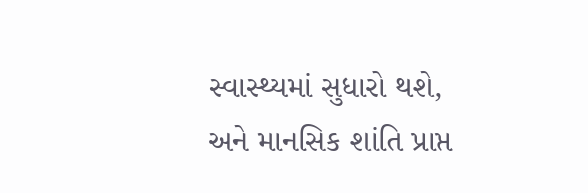સ્વાસ્થ્યમાં સુધારો થશે, અને માનસિક શાંતિ પ્રાપ્ત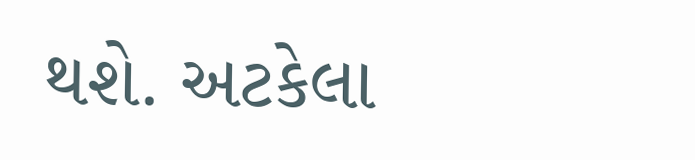થશે. અટકેલા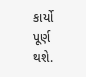કાર્યો પૂર્ણ થશે.